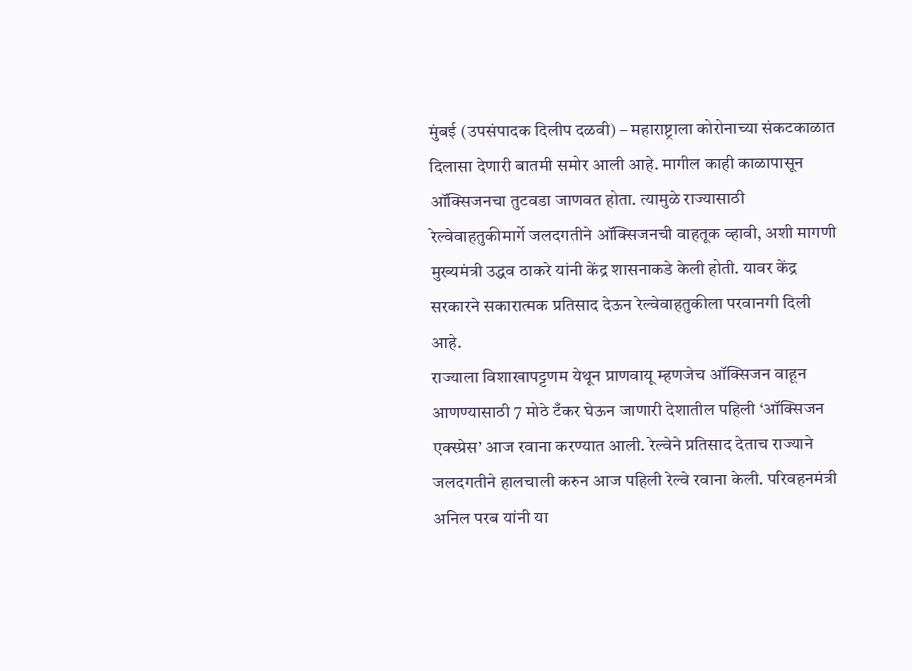मुंबई (उपसंपादक दिलीप दळवी) – महाराष्ट्राला कोरोनाच्या संकटकाळात दिलासा देणारी बातमी समोर आली आहे. मागील काही काळापासून ऑक्सिजनचा तुटवडा जाणवत होता. त्यामुळे राज्यासाठी रेल्वेवाहतुकीमार्गे जलदगतीने ऑक्सिजनची वाहतूक व्हावी, अशी मागणी मुख्यमंत्री उद्धव ठाकरे यांनी केंद्र शासनाकडे केली होती. यावर केंद्र सरकारने सकारात्मक प्रतिसाद देऊन रेल्वेवाहतुकीला परवानगी दिली आहे.
राज्याला विशाखापट्टणम येथून प्राणवायू म्हणजेच ऑक्सिजन वाहून आणण्यासाठी 7 मोठे टँकर घेऊन जाणारी देशातील पहिली ‘ऑक्सिजन एक्स्प्रेस’ आज रवाना करण्यात आली. रेल्वेने प्रतिसाद देताच राज्याने जलदगतीने हालचाली करुन आज पहिली रेल्वे रवाना केली. परिवहनमंत्री अनिल परब यांनी या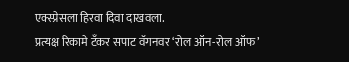एक्स्प्रेसला हिरवा दिवा दाखवला.
प्रत्यक्ष रिकामे टँकर सपाट वॅगनवर ‘रोल ऑन-रोल ऑफ’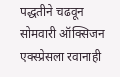पद्धतीने चढवून सोमवारी ऑक्सिजन एक्स्प्रेसला रवानाही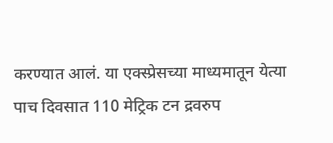करण्यात आलं. या एक्स्प्रेसच्या माध्यमातून येत्या पाच दिवसात 110 मेट्रिक टन द्रवरुप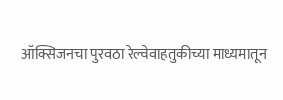ऑक्सिजनचा पुरवठा रेल्वेवाहतुकीच्या माध्यमातून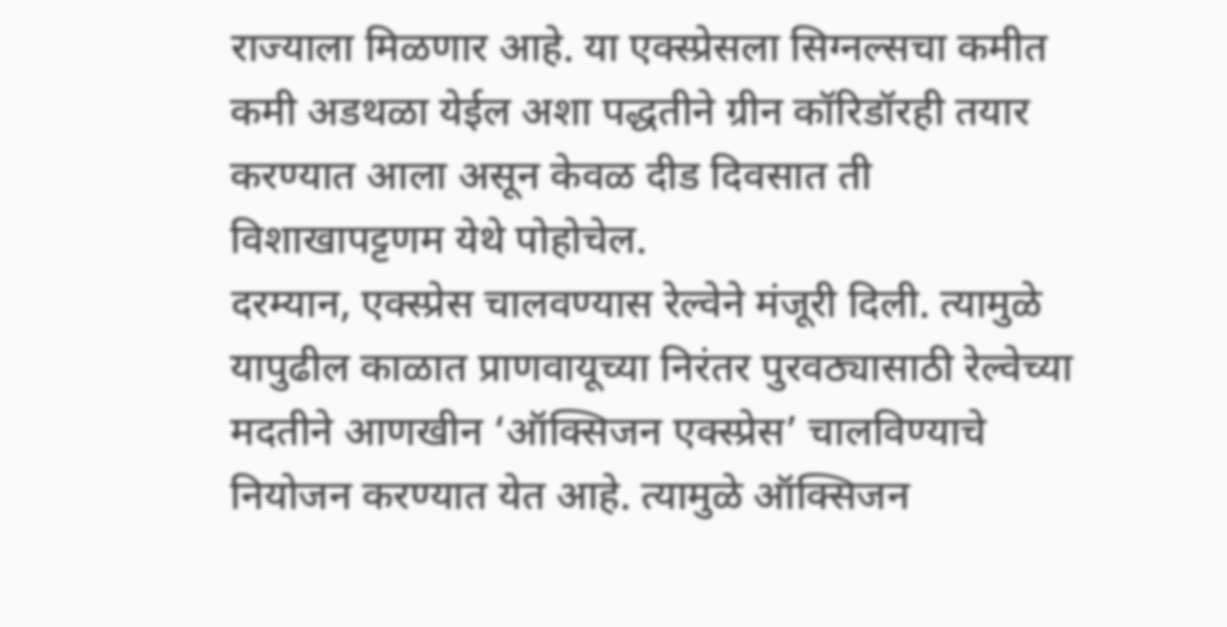राज्याला मिळणार आहे. या एक्स्प्रेसला सिग्नल्सचा कमीत कमी अडथळा येईल अशा पद्धतीने ग्रीन कॉरिडॉरही तयार करण्यात आला असून केवळ दीड दिवसात ती विशाखापट्टणम येथे पोहोचेल.
दरम्यान, एक्स्प्रेस चालवण्यास रेल्वेने मंजूरी दिली. त्यामुळे यापुढील काळात प्राणवायूच्या निरंतर पुरवठ्यासाठी रेल्वेच्या मदतीने आणखीन ‘ऑक्सिजन एक्स्प्रेस’ चालविण्याचे नियोजन करण्यात येत आहे. त्यामुळे ऑक्सिजन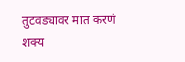तुटवड्यावर मात करणं शक्य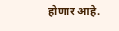होणार आहे.